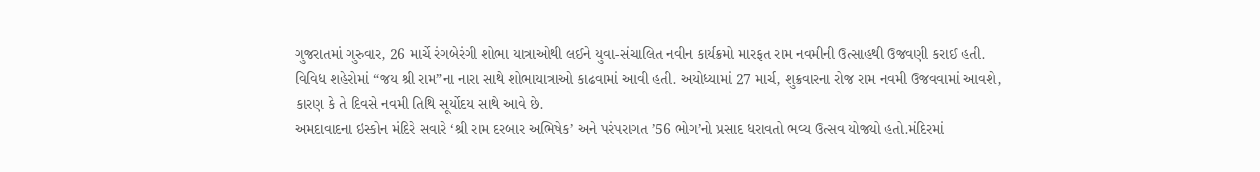ગુજરાતમાં ગુરુવાર, 26 માર્ચે રંગબેરંગી શોભા યાત્રાઓથી લઈને યુવા-સંચાલિત નવીન કાર્યક્રમો મારફત રામ નવમીની ઉત્સાહથી ઉજવણી કરાઈ હતી. વિવિધ શહેરોમાં “જય શ્રી રામ”ના નારા સાથે શોભાયાત્રાઓ કાઢવામાં આવી હતી. અયોધ્યામાં 27 માર્ચ, શુક્રવારના રોજ રામ નવમી ઉજવવામાં આવશે, કારણ કે તે દિવસે નવમી તિથિ સૂર્યોદય સાથે આવે છે.
અમદાવાદના ઇસ્કોન મંદિરે સવારે ‘શ્રી રામ દરબાર અભિષેક’ અને પરંપરાગત ’56 ભોગ’નો પ્રસાદ ધરાવતો ભવ્ય ઉત્સવ યોજ્યો હતો.મંદિરમાં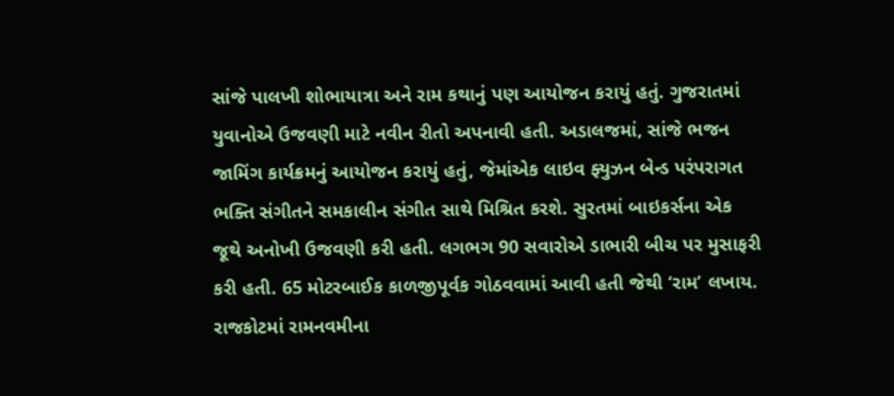સાંજે પાલખી શોભાયાત્રા અને રામ કથાનું પણ આયોજન કરાયું હતું. ગુજરાતમાં યુવાનોએ ઉજવણી માટે નવીન રીતો અપનાવી હતી. અડાલજમાં, સાંજે ભજન જામિંગ કાર્યક્રમનું આયોજન કરાયું હતું, જેમાંએક લાઇવ ફ્યુઝન બેન્ડ પરંપરાગત ભક્તિ સંગીતને સમકાલીન સંગીત સાથે મિશ્રિત કરશે. સુરતમાં બાઇકર્સના એક જૂથે અનોખી ઉજવણી કરી હતી. લગભગ 90 સવારોએ ડાભારી બીચ પર મુસાફરી કરી હતી. 65 મોટરબાઈક કાળજીપૂર્વક ગોઠવવામાં આવી હતી જેથી ‘રામ’ લખાય.
રાજકોટમાં રામનવમીના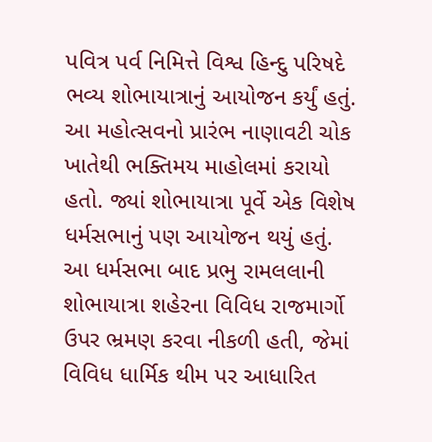પવિત્ર પર્વ નિમિત્તે વિશ્વ હિન્દુ પરિષદે ભવ્ય શોભાયાત્રાનું આયોજન કર્યું હતું. આ મહોત્સવનો પ્રારંભ નાણાવટી ચોક ખાતેથી ભક્તિમય માહોલમાં કરાયો હતો. જ્યાં શોભાયાત્રા પૂર્વે એક વિશેષ ધર્મસભાનું પણ આયોજન થયું હતું. આ ધર્મસભા બાદ પ્રભુ રામલલાની શોભાયાત્રા શહેરના વિવિધ રાજમાર્ગો ઉપર ભ્રમણ કરવા નીકળી હતી, જેમાં વિવિધ ધાર્મિક થીમ પર આધારિત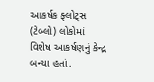આકર્ષક ફ્લોટ્સ (ટેબ્લો) લોકોમાં વિશેષ આકર્ષણનું કેન્દ્ર બન્યા હતાં.